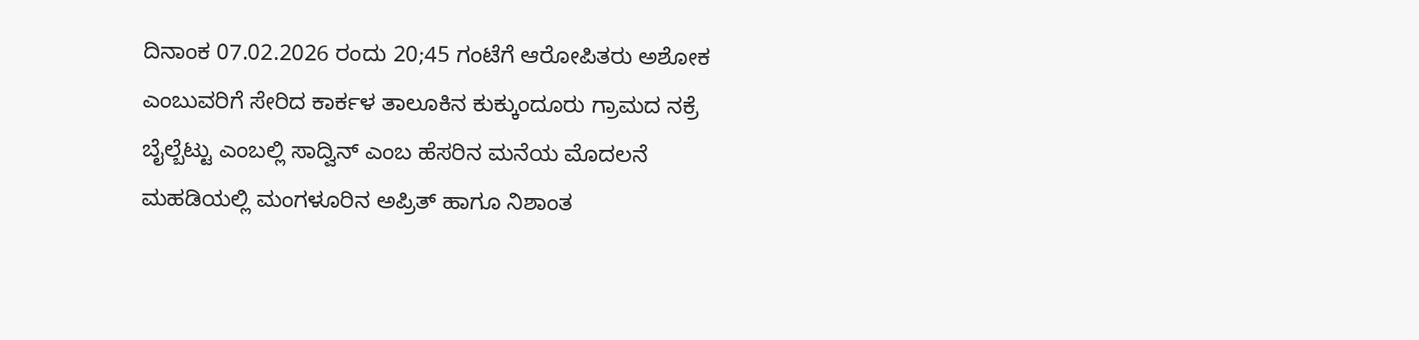ದಿನಾಂಕ 07.02.2026 ರಂದು 20;45 ಗಂಟೆಗೆ ಆರೋಪಿತರು ಅಶೋಕ ಎಂಬುವರಿಗೆ ಸೇರಿದ ಕಾರ್ಕಳ ತಾಲೂಕಿನ ಕುಕ್ಕುಂದೂರು ಗ್ರಾಮದ ನಕ್ರೆ ಬೈಲ್ಬೆಟ್ಟು ಎಂಬಲ್ಲಿ ಸಾದ್ವಿನ್ ಎಂಬ ಹೆಸರಿನ ಮನೆಯ ಮೊದಲನೆ ಮಹಡಿಯಲ್ಲಿ ಮಂಗಳೂರಿನ ಅಪ್ರಿತ್ ಹಾಗೂ ನಿಶಾಂತ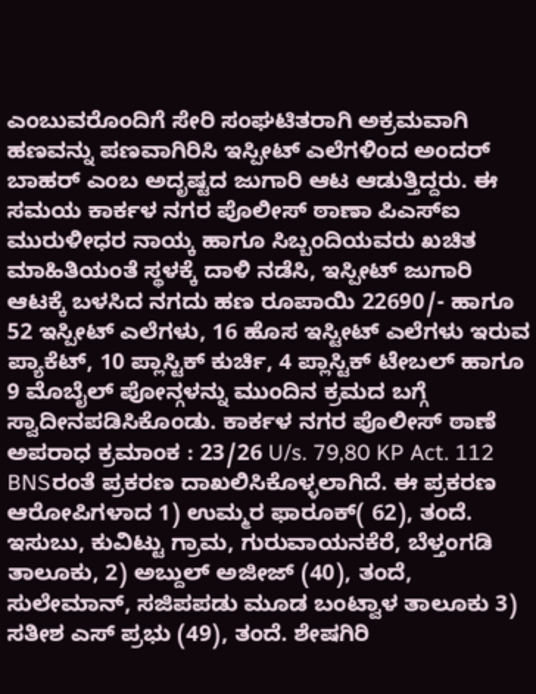ಎಂಬುವರೊಂದಿಗೆ ಸೇರಿ ಸಂಘಟಿತರಾಗಿ ಅಕ್ರಮವಾಗಿ ಹಣವನ್ನು ಪಣವಾಗಿರಿಸಿ ಇಸ್ಪೀಟ್ ಎಲೆಗಳಿಂದ ಅಂದರ್ ಬಾಹರ್ ಎಂಬ ಅದೃಷ್ಟದ ಜುಗಾರಿ ಆಟ ಆಡುತ್ತಿದ್ದರು. ಈ ಸಮಯ ಕಾರ್ಕಳ ನಗರ ಪೊಲೀಸ್ ಠಾಣಾ ಪಿಎಸ್ಐ ಮುರುಳೀಧರ ನಾಯ್ಕ ಹಾಗೂ ಸಿಬ್ಬಂದಿಯವರು ಖಚಿತ ಮಾಹಿತಿಯಂತೆ ಸ್ಥಳಕ್ಕೆ ದಾಳಿ ನಡೆಸಿ, ಇಸ್ಪೀಟ್ ಜುಗಾರಿ ಆಟಕ್ಕೆ ಬಳಸಿದ ನಗದು ಹಣ ರೂಪಾಯಿ 22690/- ಹಾಗೂ 52 ಇಸ್ಪೀಟ್ ಎಲೆಗಳು, 16 ಹೊಸ ಇಸ್ಟೀಟ್ ಎಲೆಗಳು ಇರುವ ಪ್ಯಾಕೆಟ್, 10 ಪ್ಲಾಸ್ಟಿಕ್ ಕುರ್ಚಿ, 4 ಪ್ಲಾಸ್ಟಿಕ್ ಟೇಬಲ್ ಹಾಗೂ 9 ಮೊಬೈಲ್ ಪೋನ್ಗಳನ್ನು ಮುಂದಿನ ಕ್ರಮದ ಬಗ್ಗೆ ಸ್ವಾದೀನಪಡಿಸಿಕೊಂಡು. ಕಾರ್ಕಳ ನಗರ ಪೊಲೀಸ್ ಠಾಣೆ ಅಪರಾಧ ಕ್ರಮಾಂಕ : 23/26 U/s. 79,80 KP Act. 112 BNSರಂತೆ ಪ್ರಕರಣ ದಾಖಲಿಸಿಕೊಳ್ಳಲಾಗಿದೆ. ಈ ಪ್ರಕರಣ ಆರೋಪಿಗಳಾದ 1) ಉಮ್ಮರ ಫಾರೂಕ್( 62), ತಂದೆ. ಇಸುಬು, ಕುವಿಟ್ಟು ಗ್ರಾಮ, ಗುರುವಾಯನಕೆರೆ, ಬೆಳ್ತಂಗಡಿ ತಾಲೂಕು, 2) ಅಬ್ದುಲ್ ಅಜೀಜ್ (40), ತಂದೆ, ಸುಲೇಮಾನ್, ಸಜಿಪಪಡು ಮೂಡ ಬಂಟ್ವಾಳ ತಾಲೂಕು 3) ಸತೀಶ ಎಸ್ ಪ್ರಭು (49), ತಂದೆ. ಶೇಷಗಿರಿ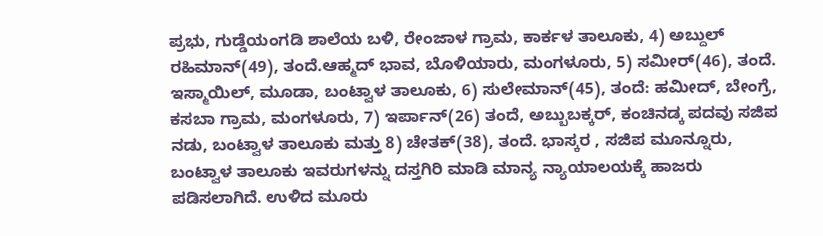ಪ್ರಭು, ಗುಡ್ಡೆಯಂಗಡಿ ಶಾಲೆಯ ಬಳಿ, ರೇಂಜಾಳ ಗ್ರಾಮ, ಕಾರ್ಕಳ ತಾಲೂಕು, 4) ಅಬ್ದುಲ್ ರಹಿಮಾನ್(49), ತಂದೆ.ಆಹ್ಮದ್ ಭಾವ, ಬೊಳಿಯಾರು, ಮಂಗಳೂರು, 5) ಸಮೀರ್(46), ತಂದೆ. ಇಸ್ಮಾಯಿಲ್, ಮೂಡಾ, ಬಂಟ್ವಾಳ ತಾಲೂಕು, 6) ಸುಲೇಮಾನ್(45), ತಂದೆ: ಹಮೀದ್, ಬೇಂಗ್ರೆ, ಕಸಬಾ ಗ್ರಾಮ, ಮಂಗಳೂರು, 7) ಇರ್ಪಾನ್(26) ತಂದೆ, ಅಬ್ಬುಬಕ್ಕರ್, ಕಂಚಿನಡ್ಕ ಪದವು ಸಜಿಪ ನಡು, ಬಂಟ್ವಾಳ ತಾಲೂಕು ಮತ್ತು 8) ಚೇತಕ್(38), ತಂದೆ. ಭಾಸ್ಕರ , ಸಜಿಪ ಮೂನ್ನೂರು, ಬಂಟ್ವಾಳ ತಾಲೂಕು ಇವರುಗಳನ್ನು ದಸ್ತಗಿರಿ ಮಾಡಿ ಮಾನ್ಯ ನ್ಯಾಯಾಲಯಕ್ಕೆ ಹಾಜರು ಪಡಿಸಲಾಗಿದೆ. ಉಳಿದ ಮೂರು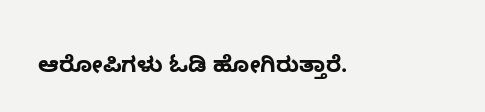ಆರೋಪಿಗಳು ಓಡಿ ಹೋಗಿರುತ್ತಾರೆ.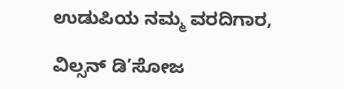ಉಡುಪಿಯ ನಮ್ಮ ವರದಿಗಾರ,

ವಿಲ್ಸನ್ ಡಿ’ಸೋಜ